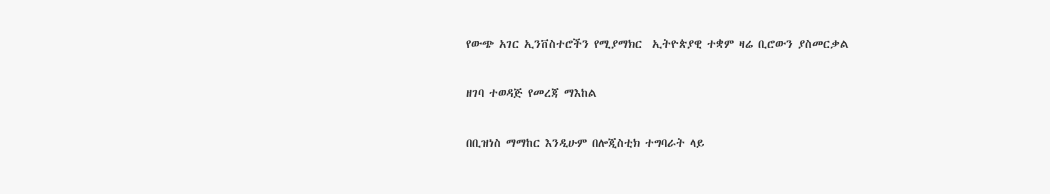የውጭ አገር ኢንቨስተሮችን የሚያማክር  ኢትዮጵያዊ ተቋም ዛሬ ቢሮውን ያስመርቃል

ዘገባ ተወዳጅ የመረጃ ማእከል

በቢዝነስ ማማከር እንዲሁም በሎጂስቲክ ተግባራት ላይ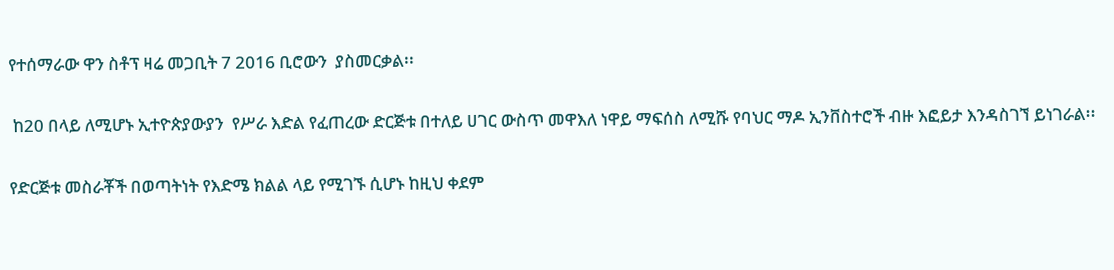የተሰማራው ዋን ስቶፕ ዛሬ መጋቢት 7 2016 ቢሮውን  ያስመርቃል፡፡

 ከ20 በላይ ለሚሆኑ ኢተዮጵያውያን  የሥራ እድል የፈጠረው ድርጅቱ በተለይ ሀገር ውስጥ መዋእለ ነዋይ ማፍሰስ ለሚሹ የባህር ማዶ ኢንቨስተሮች ብዙ እፎይታ እንዳስገኘ ይነገራል፡፡

የድርጅቱ መስራቾች በወጣትነት የእድሜ ክልል ላይ የሚገኙ ሲሆኑ ከዚህ ቀደም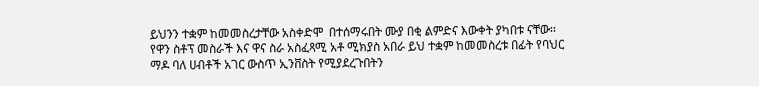ይህንን ተቋም ከመመስረታቸው አስቀድሞ  በተሰማሩበት ሙያ በቂ ልምድና እውቀት ያካበቱ ናቸው፡፡የዋን ስቶፕ መስራች እና ዋና ስራ አስፈጻሚ አቶ ሚክያስ አበራ ይህ ተቋም ከመመስረቱ በፊት የባህር ማዶ ባለ ሀብቶች አገር ውስጥ ኢንቨስት የሚያደረጉበትን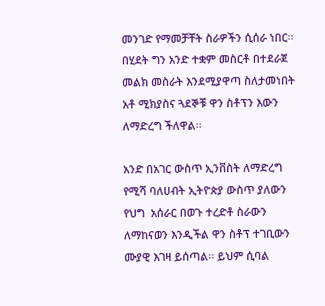መንገድ የማመቻቸት ስራዎችን ሲሰራ ነበር፡፡ በሂደት ግን አንድ ተቋም መስርቶ በተደራጀ መልክ መስራት እንደሚያዋጣ ስለታመነበት አቶ ሚክያስና ጓደኞቹ ዋን ስቶፕን እውን ለማድረግ ችለዋል፡፡

አንድ በአገር ውስጥ ኢንቨስት ለማድረግ የሚሻ ባለሀብት ኢትዮጵያ ውስጥ ያለውን የህግ  አሰራር በወጉ ተረድቶ ስራውን ለማከናወን እንዲችል ዋን ስቶፕ ተገቢውን ሙያዊ እገዛ ይሰጣል፡፡ ይህም ሲባል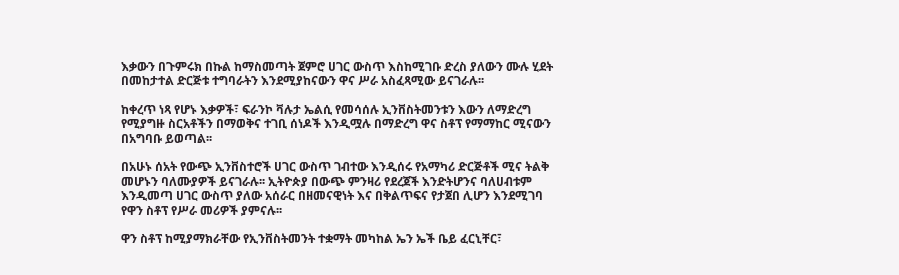እቃውን በጉምሩክ በኩል ከማስመጣት ጀምሮ ሀገር ውስጥ እስከሚገቡ ድረስ ያለውን ሙሉ ሂደት በመከታተል ድርጅቱ ተግባራትን እንደሚያከናውን ዋና ሥራ አስፈጻሚው ይናገራሉ፡፡

ከቀረጥ ነጻ የሆኑ እቃዎች፣ ፍራንኮ ቫሉታ ኤልሲ የመሳሰሉ ኢንቨስትመንቱን እውን ለማድረግ የሚያግዙ ስርአቶችን በማወቅና ተገቢ ሰነዶች እንዲሟሉ በማድረግ ዋና ስቶፕ የማማከር ሚናውን በአግባቡ ይወጣል፡፡

በአሁኑ ሰአት የውጭ ኢንቨስተሮች ሀገር ውስጥ ገብተው እንዲሰሩ የአማካሪ ድርጅቶች ሚና ትልቅ መሆኑን ባለሙያዎች ይናገራሉ፡፡ ኢትዮጵያ በውጭ ምንዛሪ የደረጀች እንድትሆንና ባለሀብቱም እንዲመጣ ሀገር ውስጥ ያለው አሰራር በዘመናዊነት እና በቅልጥፍና የታጀበ ሊሆን እንደሚገባ የዋን ስቶፕ የሥራ መሪዎች ያምናሉ፡፡

ዋን ስቶፕ ከሚያማክራቸው የኢንቨስትመንት ተቋማት መካከል ኤን ኤች ቤይ ፈርኒቸር፣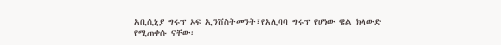አቢሲኒያ ግሩፕ ኦፍ ኢንቨስትመንት፣የአሊባባ ግሩፕ የሆነው ዌል ክላውድ የሚጠቀሱ ናቸው፡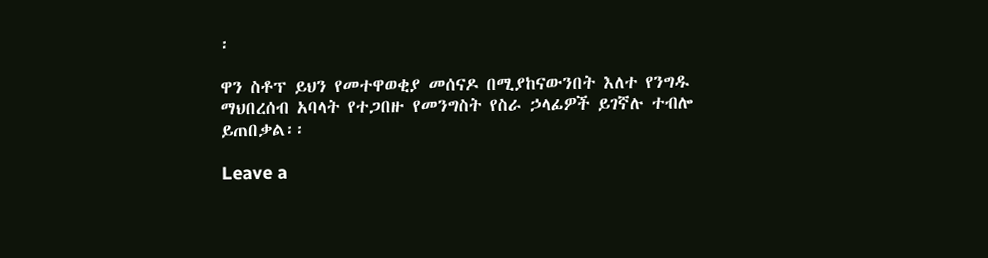፡

ዋን ስቶፕ ይህን የመተዋወቂያ መሰናዶ በሚያከናውንበት እለተ የንግዱ ማህበረሰብ አባላት የተጋበዙ የመንግስት የስራ ኃላፊዎች ይገኛሉ ተብሎ ይጠበቃል፡፡

Leave a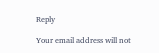Reply

Your email address will not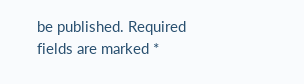be published. Required fields are marked *